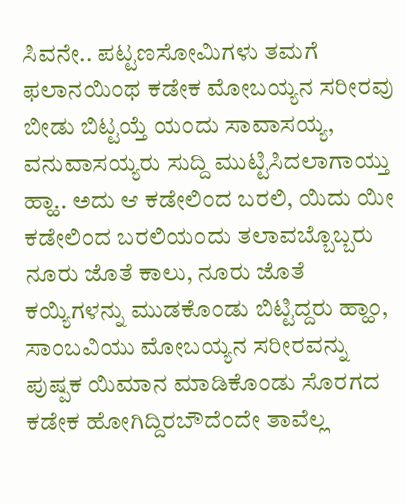ಸಿವನೇ.. ಪಟ್ಟಣಸೋಮಿಗಳು ತಮಗೆ ಫಲಾನಯಿಂಥ ಕಡೇಕ ಮೋಬಯ್ಯನ ಸರೀರವು ಬೀಡು ಬಿಟ್ಟಯ್ತೆ ಯಂದು ಸಾವಾಸಯ್ಯ, ವನುವಾಸಯ್ಯರು ಸುದ್ದಿ ಮುಟ್ಟಿಸಿದಲಾಗಾಯ್ತು ಹ್ಹಾ.. ಅದು ಆ ಕಡೇಲಿಂದ ಬರಲಿ, ಯಿದು ಯೀ ಕಡೇಲಿಂದ ಬರಲಿಯಂದು ತಲಾವಬ್ಬೊಬ್ಬರು ನೂರು ಜೊತೆ ಕಾಲು, ನೂರು ಜೊತೆ ಕಯ್ಯಿಗಳನ್ನು ಮುಡಕೊಂಡು ಬಿಟ್ಟಿದ್ದರು ಹ್ಹಾಂ, ಸಾಂಬವಿಯು ಮೋಬಯ್ಯನ ಸರೀರವನ್ನು ಪುಷ್ಪಕ ಯಿಮಾನ ಮಾಡಿಕೊಂಡು ಸೊರಗದ ಕಡೇಕ ಹೋಗಿದ್ದಿರಬೌದೆಂದೇ ತಾವೆಲ್ಲ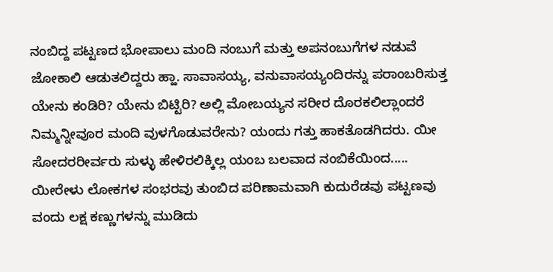ನಂಬಿದ್ದ ಪಟ್ಟಣದ ಭೋಪಾಲು ಮಂದಿ ನಂಬುಗೆ ಮತ್ತು ಅಪನಂಬುಗೆಗಳ ನಡುವೆ ಜೋಕಾಲಿ ಆಡುತಲಿದ್ದರು ಹ್ಹಾ. ಸಾವಾಸಯ್ಯ, ವನುವಾಸಯ್ಯಂದಿರನ್ನು ಪರಾಂಬರಿಸುತ್ತ ಯೇನು ಕಂಡಿರಿ? ಯೇನು ಬಿಟ್ಟಿರಿ? ಅಲ್ಲಿ ಮೋಬಯ್ಯನ ಸರೀರ ದೊರಕಲಿಲ್ಲಾಂದರೆ ನಿಮ್ಮನ್ನೀವೂರ ಮಂದಿ ವುಳಗೊಡುವರೇನು? ಯಂದು ಗತ್ತು ಹಾಕತೊಡಗಿದರು. ಯೀ ಸೋದರರೀರ್ವರು ಸುಳ್ಳು ಹೇಳಿರಲಿಕ್ಕಿಲ್ಲ ಯಂಬ ಬಲವಾದ ನಂಬಿಕೆಯಿಂದ.....
ಯೀರೇಳು ಲೋಕಗಳ ಸಂಭರವು ತುಂಬಿದ ಪರಿಣಾಮವಾಗಿ ಕುದುರೆಡವು ಪಟ್ಟಣವು ವಂದು ಲಕ್ಷ ಕಣ್ಣುಗಳನ್ನು ಮುಡಿದು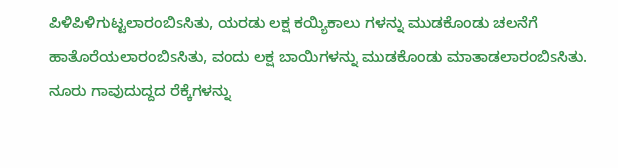ಪಿಳಿಪಿಳಿಗುಟ್ಟಲಾರಂಬಿsಸಿತು, ಯರಡು ಲಕ್ಷ ಕಯ್ಯಿಕಾಲು ಗಳನ್ನು ಮುಡಕೊಂಡು ಚಲನೆಗೆ ಹಾತೊರೆಯಲಾರಂಬಿsಸಿತು, ವಂದು ಲಕ್ಷ ಬಾಯಿಗಳನ್ನು ಮುಡಕೊಂಡು ಮಾತಾಡಲಾರಂಬಿsಸಿತು. ನೂರು ಗಾವುದುದ್ದದ ರೆಕ್ಕೆಗಳನ್ನು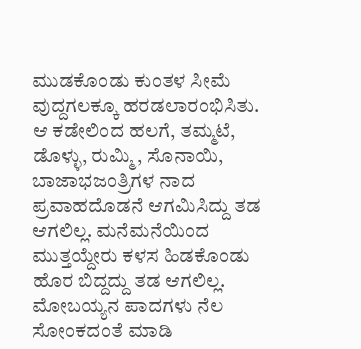ಮುಡಕೊಂಡು ಕುಂತಳ ಸೀಮೆ ವುದ್ದಗಲಕ್ಕೂ ಹರಡಲಾರಂಭಿಸಿತು.
ಆ ಕಡೇಲಿಂದ ಹಲಗೆ, ತಮ್ಮಟೆ, ಡೊಳ್ಳು, ರುಮ್ಮಿ, ಸೊನಾಯಿ, ಬಾಜಾಭಜಂತ್ರಿಗಳ ನಾದ ಪ್ರವಾಹದೊಡನೆ ಆಗಮಿಸಿದ್ದು ತಡ ಆಗಲಿಲ್ಲ. ಮನೆಮನೆಯಿಂದ ಮುತ್ತಯ್ದೇರು ಕಳಸ ಹಿಡಕೊಂಡು ಹೊರ ಬಿದ್ದದ್ದು ತಡ ಆಗಲಿಲ್ಲ. ಮೋಬಯ್ಯನ ಪಾದಗಳು ನೆಲ ಸೋಂಕದಂತೆ ಮಾಡಿ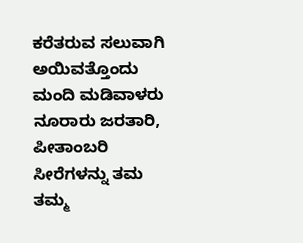ಕರೆತರುವ ಸಲುವಾಗಿ ಅಯಿವತ್ತೊಂದು ಮಂದಿ ಮಡಿವಾಳರು ನೂರಾರು ಜರತಾರಿ, ಪೀತಾಂಬರಿ ಸೀರೆಗಳನ್ನು ತಮ ತಮ್ಮ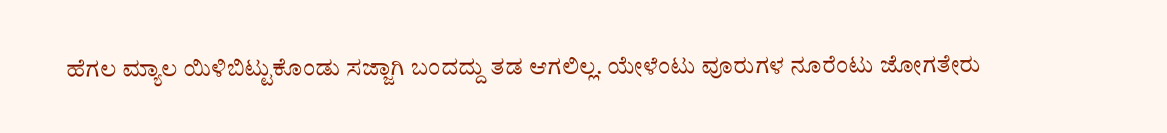ಹೆಗಲ ಮ್ಯಾಲ ಯಿಳಿಬಿಟ್ಟುಕೊಂಡು ಸಜ್ಜಾಗಿ ಬಂದದ್ದು ತಡ ಆಗಲಿಲ್ಲ. ಯೇಳೆಂಟು ವೂರುಗಳ ನೂರೆಂಟು ಜೋಗತೇರು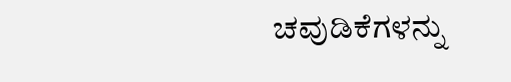ಚವುಡಿಕೆಗಳನ್ನು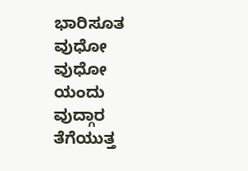ಭಾರಿಸೂತ ವುಧೋ ವುಧೋ ಯಂದು ವುದ್ಗಾರ ತೆಗೆಯುತ್ತ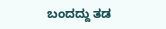ಬಂದದ್ದು ತಡ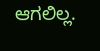ಆಗಲಿಲ್ಲ.